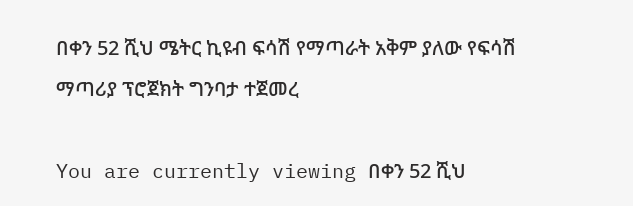በቀን 52 ሺህ ሜትር ኪዩብ ፍሳሽ የማጣራት አቅም ያለው የፍሳሽ ማጣሪያ ፕሮጀክት ግንባታ ተጀመረ

You are currently viewing በቀን 52 ሺህ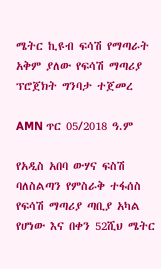ሜትር ኪዩብ ፍሳሽ የማጣራት አቅም ያለው የፍሳሽ ማጣሪያ ፕሮጀክት ግንባታ ተጀመረ

AMN ጥር 05/2018 ዓ.ም

የአዲስ አበባ ውሃና ፍስሽ ባለስልጣን የምስራቅ ተፋሰስ የፍሳሽ ማጣሪያ ጣቢያ አካል የሆነው እና በቀን 52ሺህ ሜትር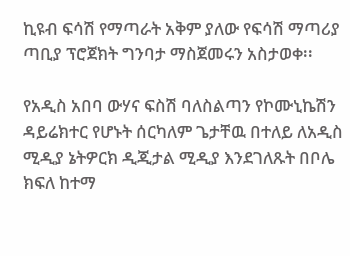ኪዩብ ፍሳሽ የማጣራት አቅም ያለው የፍሳሽ ማጣሪያ ጣቢያ ፕሮጀክት ግንባታ ማስጀመሩን አስታወቀ፡፡

የአዲስ አበባ ውሃና ፍስሽ ባለስልጣን የኮሙኒኬሽን ዳይሬክተር የሆኑት ሰርካለም ጌታቸዉ በተለይ ለአዲስ ሚዲያ ኔትዎርክ ዲጂታል ሚዲያ እንደገለጹት በቦሌ ክፍለ ከተማ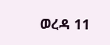ወረዳ 11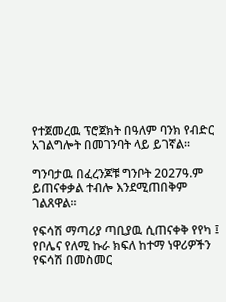የተጀመረዉ ፕሮጀክት በዓለም ባንክ የብድር አገልግሎት በመገንባት ላይ ይገኛል፡፡

ግንባታዉ በፈረንጆቹ ግንቦት 2027ዓ.ም ይጠናቀቃል ተብሎ እንደሚጠበቅም ገልጸዋል፡፡

የፍሳሽ ማጣሪያ ጣቢያዉ ሲጠናቀቅ የየካ ፤ የቦሌና የለሚ ኩራ ክፍለ ከተማ ነዋሪዎችን የፍሳሽ በመስመር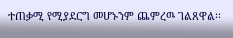ተጠቃሚ የሚያደርግ መሆኑንም ጨምረዉ ገልጸዋል፡፡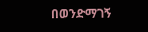በወንድማገኝ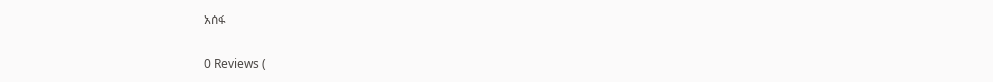አሰፋ

0 Reviews (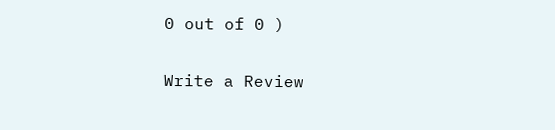0 out of 0 )

Write a Review